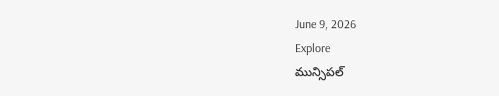June 9, 2026
Explore
మున్సిపల్‌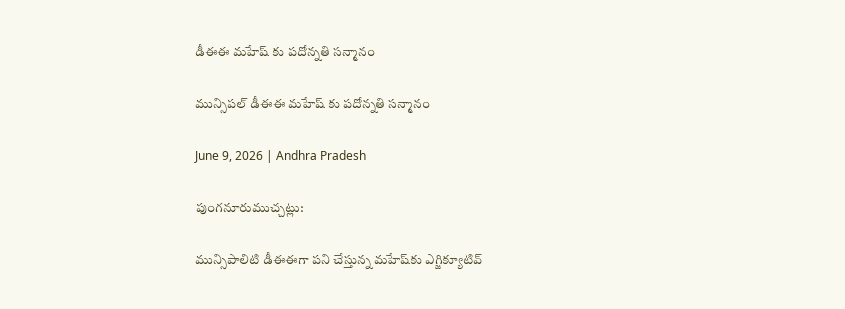డీఈఈ మహేష్‌ కు పదోన్నతి సన్మానం

మున్సిపల్‌ డీఈఈ మహేష్‌ కు పదోన్నతి సన్మానం

June 9, 2026 | Andhra Pradesh

పుంగనూరుముచ్చట్లు:

మున్సిపాలిటి డీఈఈగా పని చేస్తున్న మహేష్‌కు ఎగ్జిక్యూటివ్‌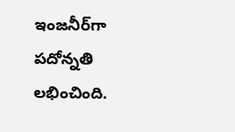ఇంజనీర్‌గా పదోన్నతి లభించింది.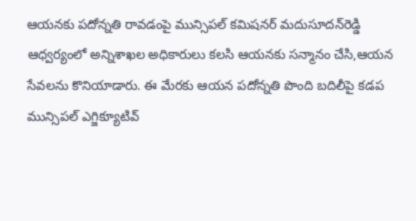ఆయనకు పదోన్నతి రావడంపై మున్సిపల్‌ కమిషనర్‌ మదుసూదన్‌రెడ్డి ఆధ్వర్యంలో అన్నిశాఖల అధికారులు కలసి ఆయనకు సన్మానం చేసి,ఆయన సేవలను కొనియాడారు. ఈ మేరకు ఆయన పదోన్నతి పొంది బదిలీపై కడప మున్సిపల్‌ ఎగ్జిక్యూటివ్‌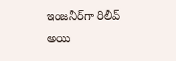ఇంజనీర్‌గా రిలీవ్‌ అయి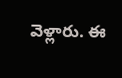వెళ్లారు. ఈ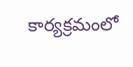కార్యక్రమంలో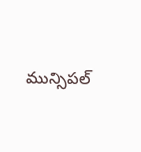మున్సిపల్‌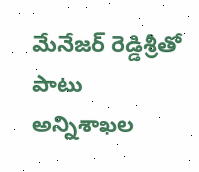మేనేజర్‌ రెడ్డిశ్రీతో పాటు అన్నిశాఖల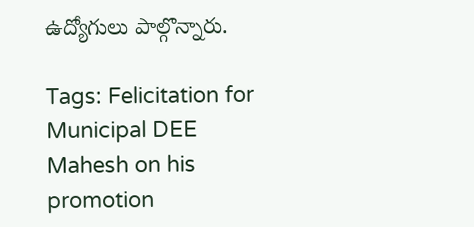ఉద్యోగులు పాల్గొన్నారు.

Tags: Felicitation for Municipal DEE Mahesh on his promotion